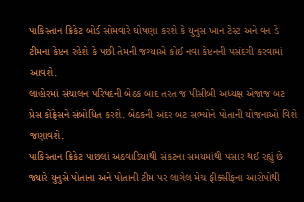પાકિસ્તાન ક્રિકેટ બોર્ડ સોમવારે ઘોષણા કરશે કે યુનુસ ખાન ટેસ્ટ અને વન ડે ટીમના કેપ્ટન રહેશે કે પછી તેમની જગ્યાએ કોઈ નવા કેપ્ટનની પસંદગી કરવામાં આવશે.
લાહોરમાં સંચાલન પરિષદની બેઠક બાદ તરત જ પીસીબી અધ્યક્ષ એજાજ બટ પ્રેસ કોંફ્રેસને સંબોધિત કરશે. બેઠકની અંદર બટ સભ્યોને પોતાની યોજનાઓ વિશે જણાવશે.
પાકિસ્તાન ક્રિકેટ પાછલાં અઠવાડિયાથી સંકટના સમયમાંથી પસાર થઈ રહ્યું છે જ્યારે યુનુસે પોતાના અને પોતાની ટીમ પર લાગેલ મેચ ફીક્સીંફના આરોપોથી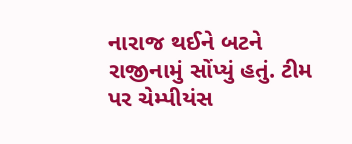નારાજ થઈને બટને રાજીનામું સોંપ્યું હતું. ટીમ પર ચેમ્પીયંસ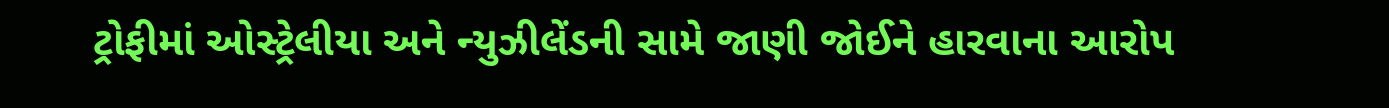ટ્રોફીમાં ઓસ્ટ્રેલીયા અને ન્યુઝીલેંડની સામે જાણી જોઈને હારવાના આરોપ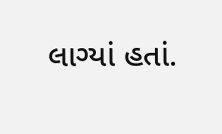લાગ્યાં હતાં.